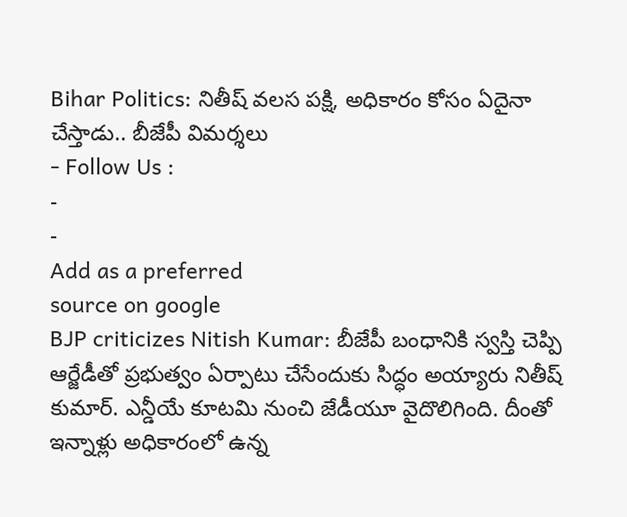Bihar Politics: నితీష్ వలస పక్షి, అధికారం కోసం ఏదైనా చేస్తాడు.. బీజేపీ విమర్శలు
- Follow Us :
-
-
Add as a preferred
source on google
BJP criticizes Nitish Kumar: బీజేపీ బంధానికి స్వస్తి చెప్పి ఆర్జేడీతో ప్రభుత్వం ఏర్పాటు చేసేందుకు సిద్ధం అయ్యారు నితీష్ కుమార్. ఎన్డీయే కూటమి నుంచి జేడీయూ వైదొలిగింది. దీంతో ఇన్నాళ్లు అధికారంలో ఉన్న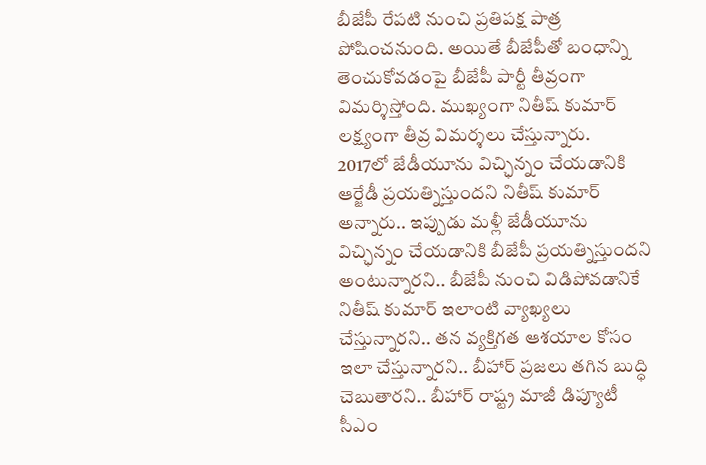బీజేపీ రేపటి నుంచి ప్రతిపక్ష పాత్ర పోషించనుంది. అయితే బీజేపీతో బంధాన్ని తెంచుకోవడంపై బీజేపీ పార్టీ తీవ్రంగా విమర్శిస్తోంది. ముఖ్యంగా నితీష్ కుమార్ లక్ష్యంగా తీవ్ర విమర్శలు చేస్తున్నారు.
2017లో జేడీయూను విచ్ఛిన్నం చేయడానికి ఆర్జేడీ ప్రయత్నిస్తుందని నితీష్ కుమార్ అన్నారు.. ఇప్పుడు మళ్లీ జేడీయూను విచ్ఛిన్నం చేయడానికి బీజేపీ ప్రయత్నిస్తుందని అంటున్నారని.. బీజేపీ నుంచి విడిపోవడానికే నితీష్ కుమార్ ఇలాంటి వ్యాఖ్యలు చేస్తున్నారని.. తన వ్యక్తిగత ఆశయాల కోసం ఇలా చేస్తున్నారని.. బీహార్ ప్రజలు తగిన బుద్ధి చెబుతారని.. బీహార్ రాష్ట్ర మాజీ డిప్యూటీ సీఎం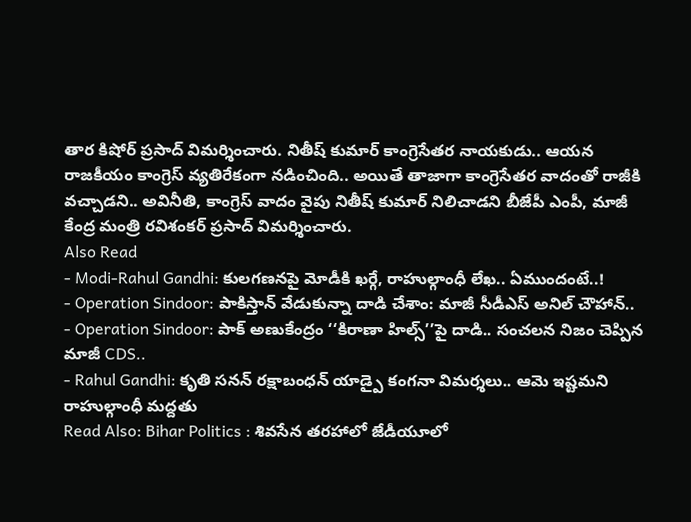తార కిషోర్ ప్రసాద్ విమర్శించారు. నితీష్ కుమార్ కాంగ్రెసేతర నాయకుడు.. ఆయన రాజకీయం కాంగ్రెస్ వ్యతిరేకంగా నడించింది.. అయితే తాజాగా కాంగ్రెసేతర వాదంతో రాజీకి వచ్చాడని.. అవినీతి, కాంగ్రెస్ వాదం వైపు నితీష్ కుమార్ నిలిచాడని బీజేపీ ఎంపీ, మాజీ కేంద్ర మంత్రి రవిశంకర్ ప్రసాద్ విమర్శించారు.
Also Read
- Modi-Rahul Gandhi: కులగణనపై మోడీకి ఖర్గే, రాహుల్గాంధీ లేఖ.. ఏముందంటే..!
- Operation Sindoor: పాకిస్తాన్ వేడుకున్నా దాడి చేశాం: మాజీ సీడీఎస్ అనిల్ చౌహాన్..
- Operation Sindoor: పాక్ అణుకేంద్రం ‘‘కిరాణా హిల్స్’’పై దాడి.. సంచలన నిజం చెప్పిన మాజీ CDS..
- Rahul Gandhi: కృతి సనన్ రక్షాబంధన్ యాడ్పై కంగనా విమర్శలు.. ఆమె ఇష్టమని రాహుల్గాంధీ మద్దతు
Read Also: Bihar Politics : శివసేన తరహాలో జేడీయూలో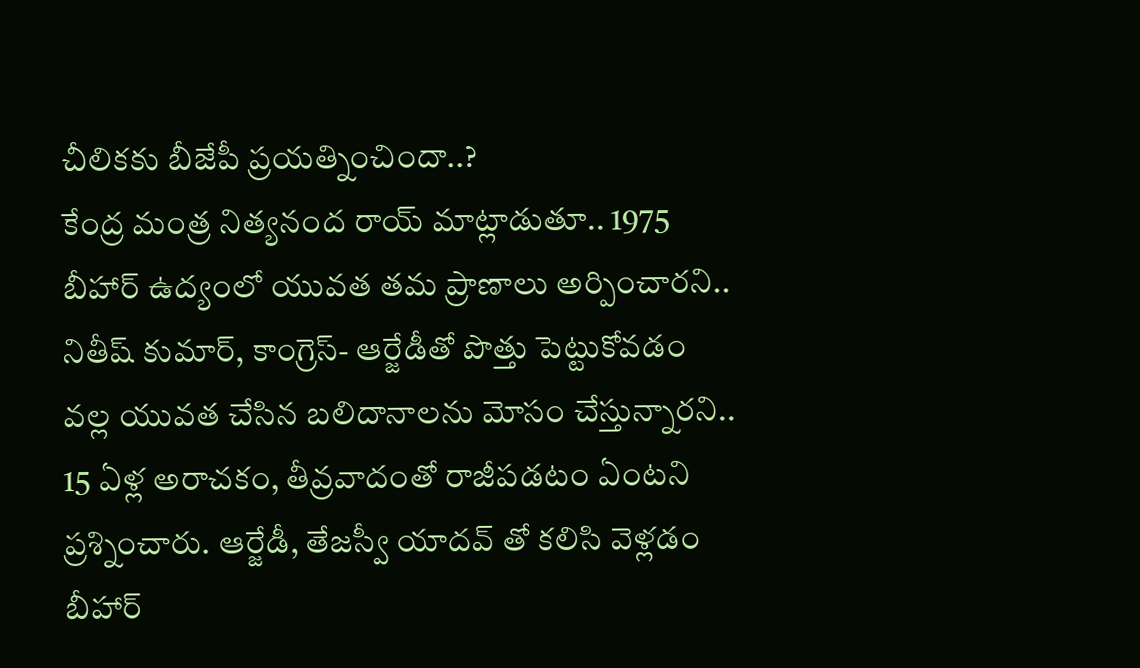చీలికకు బీజేపీ ప్రయత్నించిందా..?
కేంద్ర మంత్ర నిత్యనంద రాయ్ మాట్లాడుతూ.. 1975 బీహార్ ఉద్యంలో యువత తమ ప్రాణాలు అర్పించారని.. నితీష్ కుమార్, కాంగ్రెస్- ఆర్జేడీతో పొత్తు పెట్టుకోవడం వల్ల యువత చేసిన బలిదానాలను మోసం చేస్తున్నారని.. 15 ఏళ్ల అరాచకం, తీవ్రవాదంతో రాజీపడటం ఏంటని ప్రశ్నించారు. ఆర్జేడీ, తేజస్వీ యాదవ్ తో కలిసి వెళ్లడం బీహార్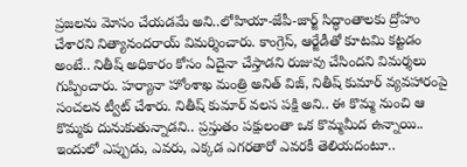ప్రజలను మోసం చేయడమే అని..లోహియా-జేపీ-జార్జ్ సిద్ధాంతాలకు ద్రోహం చేశారని నిత్యానందరాయ్ విమర్శించారు. కాంగ్రెస్, ఆర్జేడీతో కూటమి కట్టడం అంటే.. నితీష్ అధికారం కోసం ఏదైనా చేస్తాడని రుజువు చేసిందని విమర్శలు గుప్పించారు. హర్యానా హోంశాఖ మంత్రి అనిత్ విజ్, నితీష్ కుమార్ వ్యవహారంపై సంచలన ట్వీట్ చేశారు. నితీష్ కుమార్ వలస పక్షి అని.. ఈ కొమ్మ నుంచి ఆ కొమ్మకు దునుకుతున్నాడని.. ప్రస్తుతం పక్షులంతా ఒక కొమ్మమీద ఉన్నాయి.. ఇందులో ఎప్పుడు, ఎవరు, ఎక్కడ ఎగరతారో ఎవరకీ తెలియదంటూ..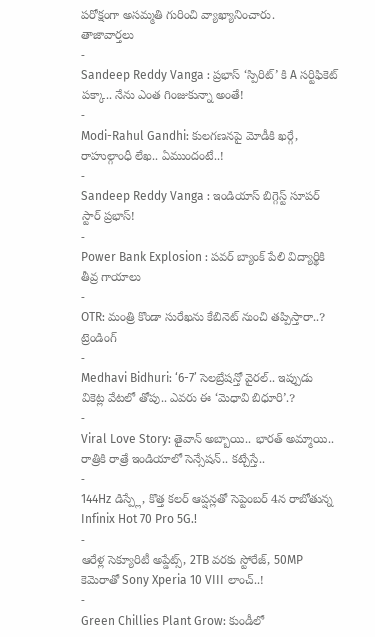పరోక్షంగా అసమ్మతి గురించి వ్యాఖ్యానించారు.
తాజావార్తలు
-
Sandeep Reddy Vanga : ప్రభాస్ ‘స్పిరిట్’ కి A సర్టిఫికెట్ పక్కా.. నేను ఎంత గింజుకున్నా అంతే!
-
Modi-Rahul Gandhi: కులగణనపై మోడీకి ఖర్గే, రాహుల్గాంధీ లేఖ.. ఏముందంటే..!
-
Sandeep Reddy Vanga : ఇండియాస్ బిగ్గెస్ట్ సూపర్ స్టార్ ప్రభాస్!
-
Power Bank Explosion : పవర్ బ్యాంక్ పేలి విద్యార్థికి తీవ్ర గాయాలు
-
OTR: మంత్రి కొండా సురేఖను కేబినెట్ నుంచి తప్పిస్తారా..?
ట్రెండింగ్
-
Medhavi Bidhuri: ‘6-7’ సెలబ్రేషన్తో వైరల్.. ఇప్పుడు వికెట్ల వేటలో తోపు.. ఎవరు ఈ ‘మెధావి బిధూరి’.?
-
Viral Love Story: తైవాన్ అబ్బాయి.. భారత్ అమ్మాయి.. రాత్రికి రాత్రే ఇండియాలో సెన్సేషన్.. కట్చేస్తే..
-
144Hz డిస్ప్లే, కొత్త కలర్ ఆప్షన్లతో సెప్టెంబర్ 4న రాబోతున్న Infinix Hot 70 Pro 5G.!
-
ఆరేళ్ల సెక్యూరిటీ అప్డేట్స్, 2TB వరకు స్టోరేజ్, 50MP కెమెరాతో Sony Xperia 10 VIII లాంచ్..!
-
Green Chillies Plant Grow: కుండీలో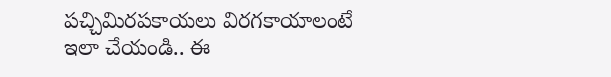పచ్చిమిరపకాయలు విరగకాయాలంటే ఇలా చేయండి.. ఈ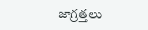జాగ్రత్తలు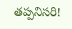తప్పనిసరి!